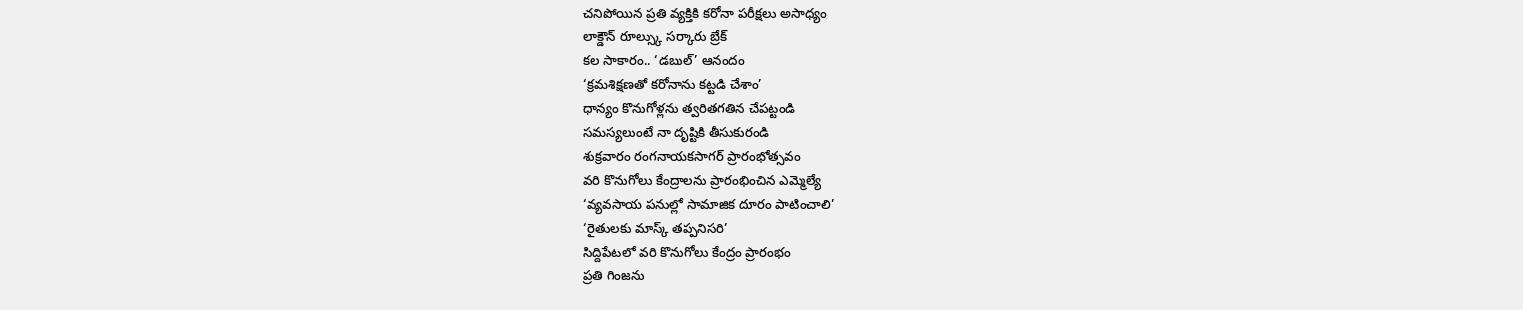చనిపోయిన ప్రతి వ్యక్తికి కరోనా పరీక్షలు అసాధ్యం
లాక్డౌన్ రూల్స్కు సర్కారు బ్రేక్
కల సాకారం.. ‘డబుల్’ ఆనందం
‘క్రమశిక్షణతో కరోనాను కట్టడి చేశాం’
ధాన్యం కొనుగోళ్లను త్వరితగతిన చేపట్టండి
సమస్యలుంటే నా దృష్టికి తీసుకురండి
శుక్రవారం రంగనాయకసాగర్ ప్రారంభోత్సవం
వరి కొనుగోలు కేంద్రాలను ప్రారంభించిన ఎమ్మెల్యే
‘వ్యవసాయ పనుల్లో సామాజిక దూరం పాటించాలి’
‘రైతులకు మాస్క్ తప్పనిసరి’
సిద్దిపేటలో వరి కొనుగోలు కేంద్రం ప్రారంభం
ప్రతి గింజను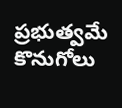ప్రభుత్వమే కొనుగోలు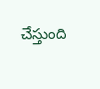చేస్తుంది